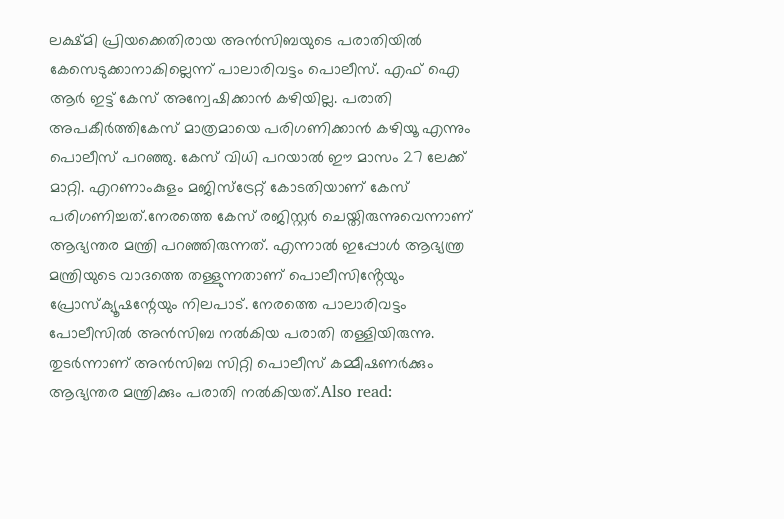ലക്ഷ്മി പ്രിയക്കെതിരായ അൻസിബയുടെ പരാതിയിൽ കേസെടുക്കാനാകില്ലെന്ന് പാലാരിവട്ടം പൊലീസ്. എഫ് ഐ ആർ ഇട്ട് കേസ് അന്വേഷിക്കാൻ കഴിയില്ല. പരാതി അപകീർത്തികേസ് മാത്രമായെ പരിഗണിക്കാൻ കഴിയൂ എന്നും പൊലീസ് പറഞ്ഞു. കേസ് വിധി പറയാൽ ഈ മാസം 27 ലേക്ക് മാറ്റി. എറണാംകുളം മജിസ്ട്രേറ്റ് കോടതിയാണ് കേസ് പരിഗണിച്ചത്.നേരത്തെ കേസ് രജിസ്റ്റർ ചെയ്തിരുന്നുവെന്നാണ് ആഭ്യന്തര മന്ത്രി പറഞ്ഞിരുന്നത്. എന്നാൽ ഇപ്പോൾ ആഭ്യന്ത്ര മന്ത്രിയുടെ വാദത്തെ തള്ളുന്നതാണ് പൊലീസിൻ്റേയും പ്രോസ്ക്യൂഷന്റേയും നിലപാട്. നേരത്തെ പാലാരിവട്ടം പോലീസിൽ അൻസിബ നൽകിയ പരാതി തള്ളിയിരുന്നു. തുടർന്നാണ് അൻസിബ സിറ്റി പൊലീസ് കമ്മീഷണർക്കും ആഭ്യന്തര മന്ത്രിക്കും പരാതി നൽകിയത്.Also read: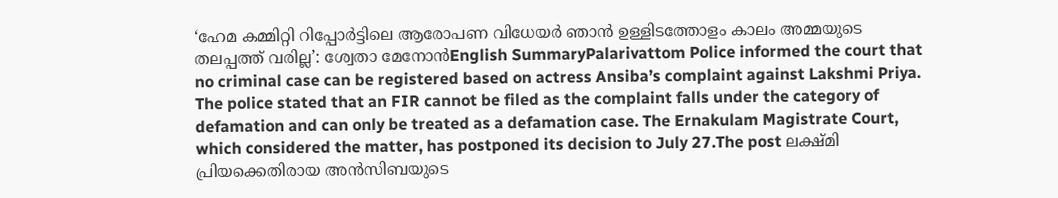‘ഹേമ കമ്മിറ്റി റിപ്പോർട്ടിലെ ആരോപണ വിധേയർ ഞാൻ ഉള്ളിടത്തോളം കാലം അമ്മയുടെ തലപ്പത്ത് വരില്ല’: ശ്വേതാ മേനോൻEnglish SummaryPalarivattom Police informed the court that no criminal case can be registered based on actress Ansiba’s complaint against Lakshmi Priya. The police stated that an FIR cannot be filed as the complaint falls under the category of defamation and can only be treated as a defamation case. The Ernakulam Magistrate Court, which considered the matter, has postponed its decision to July 27.The post ലക്ഷ്മി പ്രിയക്കെതിരായ അൻസിബയുടെ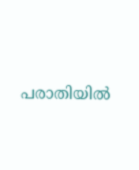പരാതിയിൽ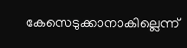കേസെടുക്കാനാകില്ലെന്ന്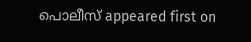പൊലീസ് appeared first on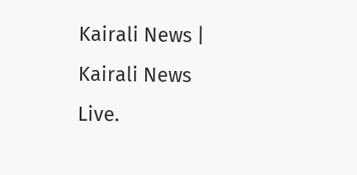Kairali News | Kairali News Live.